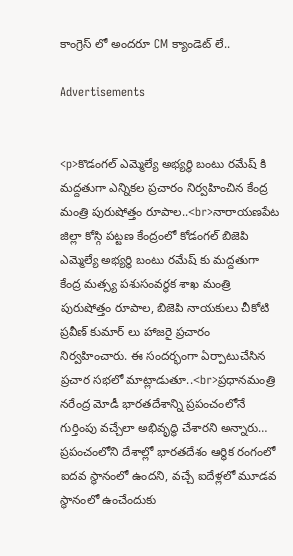కాంగ్రెస్ లో అందరూ CM క్యాండెట్ లే..

Advertisements


<p>కొడంగల్ ఎమ్మెల్యే అభ్యర్థి బంటు రమేష్ కి మద్దతుగా ఎన్నికల ప్రచారం నిర్వహించిన కేంద్ర మంత్రి పురుషోత్తం రూపాల..<br>నారాయణపేట జిల్లా కోస్గి పట్టణ కేంద్రంలో కోడంగల్ బిజెపి ఎమ్మెల్యే అభ్యర్థి బంటు రమేష్ కు మద్దతుగా కేంద్ర మత్స్య పశుసంవర్ధక శాఖ మంత్రి పురుషోత్తం రూపాల, బిజెపి నాయకులు చీకోటి ప్రవీణ్ కుమార్ లు హాజరై ప్రచారం నిర్వహించారు. ఈ సందర్భంగా ఏర్పాటుచేసిన ప్రచార సభలో మాట్లాడుతూ..<br>ప్రధానమంత్రి నరేంద్ర మోడీ భారతదేశాన్ని ప్రపంచంలోనే గుర్తింపు వచ్చేలా అభివృద్ధి చేశారని అన్నారు… ప్రపంచంలోని దేశాల్లో భారతదేశం ఆర్థిక రంగంలో ఐదవ స్థానంలో ఉందని, వచ్చే ఐదేళ్లలో మూడవ స్థానంలో ఉంచేందుకు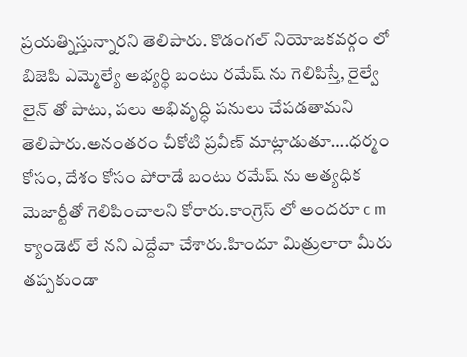ప్రయత్నిస్తున్నారని తెలిపారు. కొడంగల్ నియోజకవర్గం లో బిజెపి ఎమ్మెల్యే అభ్యర్థి బంటు రమేష్ ను గెలిపిస్తే, రైల్వే లైన్ తో పాటు, పలు అభివృద్ధి పనులు చేపడతామని తెలిపారు.అనంతరం చీకోటి ప్రవీణ్ మాట్లాడుతూ….ధర్మం కోసం, దేశం కోసం పోరాడే బంటు రమేష్ ను అత్యధిక మెజార్టీతో గెలిపించాలని కోరారు.కాంగ్రెస్ లో అందరూ c m క్యాండెట్ లే నని ఎద్దేవా చేశారు.హిందూ మిత్రులారా మీరు తప్పకుండా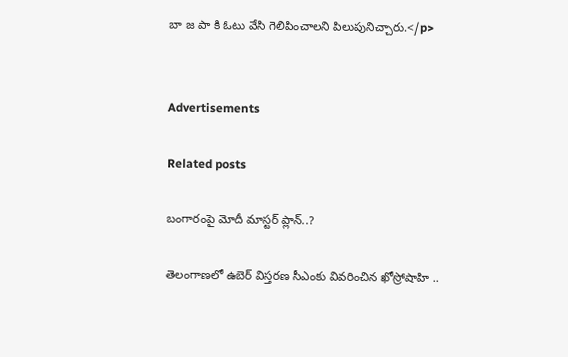బా జ పా కి ఓటు వేసి గెలిపించాలని పిలుపునిచ్చారు.</p>


Advertisements

Related posts

బంగారంపై మోదీ మాస్టర్ ప్లాన్..?

తెలంగాణలో ఉబెర్ విస్తరణ సీఎంకు వివరించిన ఖోస్రోషాహి ..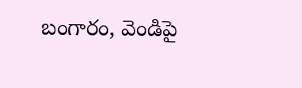బంగారం, వెండిపై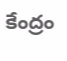కేంద్రం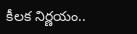కీలక నిర్ణయం..